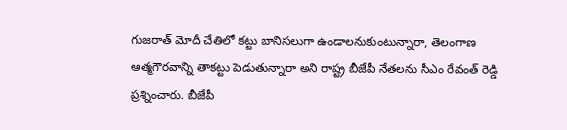గుజరాత్ మోదీ చేతిలో కట్టు బానిసలుగా ఉండాలనుకుంటున్నారా, తెలంగాణ ఆత్మగౌరవాన్ని తాకట్టు పెడుతున్నారా అని రాష్ట్ర బీజేపీ నేతలను సీఎం రేవంత్ రెడ్డి ప్రశ్నించారు. బీజేపీ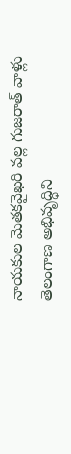నాయకుల మెతకవైఖరి వల్ల గుజరాత్ వాళ్లు తెలంగాణ అభివృద్ధిని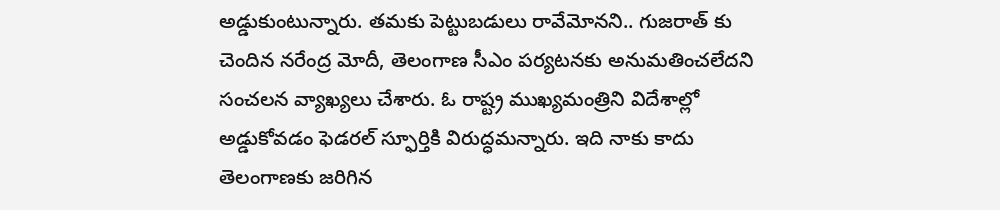అడ్డుకుంటున్నారు. తమకు పెట్టుబడులు రావేమోనని.. గుజరాత్ కు చెందిన నరేంద్ర మోదీ, తెలంగాణ సీఎం పర్యటనకు అనుమతించలేదని సంచలన వ్యాఖ్యలు చేశారు. ఓ రాష్ట్ర ముఖ్యమంత్రిని విదేశాల్లో అడ్డుకోవడం ఫెడరల్ స్ఫూర్తికి విరుద్ధమన్నారు. ఇది నాకు కాదు తెలంగాణకు జరిగిన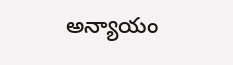అన్యాయం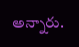అన్నారు.